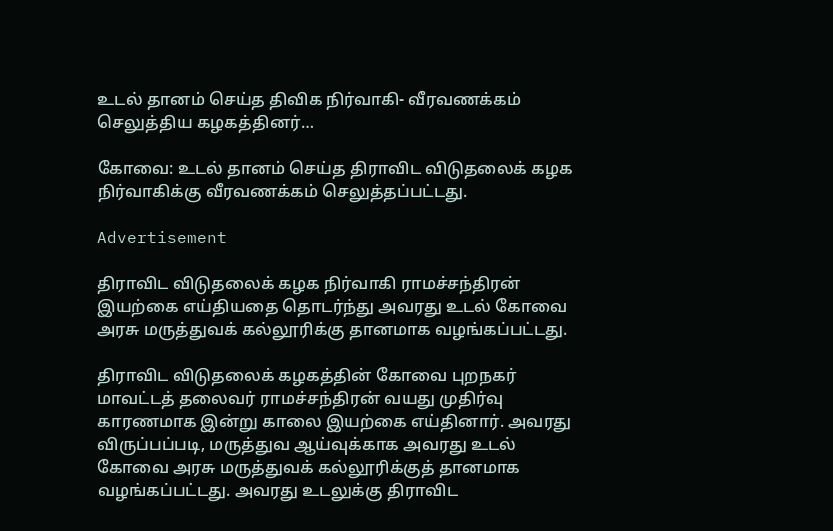உடல் தானம் செய்த திவிக நிர்வாகி- வீரவணக்கம் செலுத்திய கழகத்தினர்…

கோவை: உடல் தானம் செய்த திராவிட விடுதலைக் கழக நிர்வாகிக்கு வீரவணக்கம் செலுத்தப்பட்டது.

Advertisement

திராவிட விடுதலைக் கழக நிர்வாகி ராமச்சந்திரன் இயற்கை எய்தியதை தொடர்ந்து அவரது உடல் கோவை அரசு மருத்துவக் கல்லூரிக்கு தானமாக வழங்கப்பட்டது.

திராவிட விடுதலைக் கழகத்தின் கோவை புறநகர் மாவட்டத் தலைவர் ராமச்சந்திரன் வயது முதிர்வு காரணமாக இன்று காலை இயற்கை எய்தினார். அவரது விருப்பப்படி, மருத்துவ ஆய்வுக்காக அவரது உடல் கோவை அரசு மருத்துவக் கல்லூரிக்குத் தானமாக வழங்கப்பட்டது. அவரது உடலுக்கு திராவிட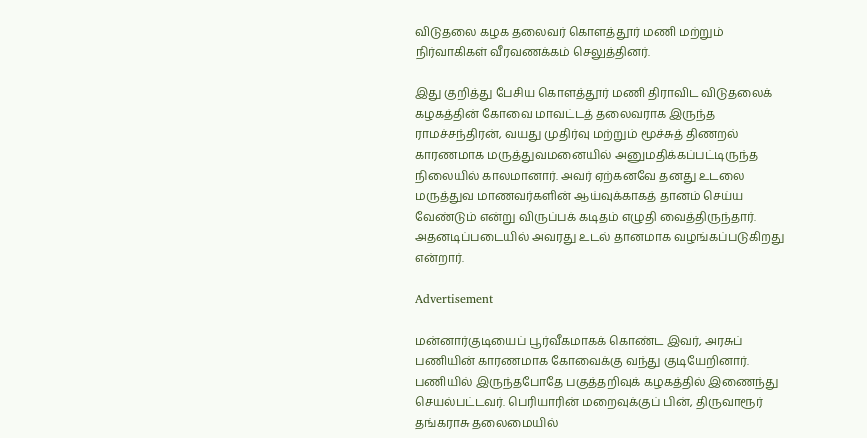விடுதலை கழக தலைவர் கொளத்தூர் மணி மற்றும் நிர்வாகிகள் வீரவணக்கம் செலுத்தினர்.

இது குறித்து பேசிய கொளத்தூர் மணி திராவிட விடுதலைக் கழகத்தின் கோவை மாவட்டத் தலைவராக இருந்த ராமச்சந்திரன், வயது முதிர்வு மற்றும் மூச்சுத் திணறல் காரணமாக மருத்துவமனையில் அனுமதிக்கப்பட்டிருந்த நிலையில் காலமானார். அவர் ஏற்கனவே தனது உடலை மருத்துவ மாணவர்களின் ஆய்வுக்காகத் தானம் செய்ய வேண்டும் என்று விருப்பக் கடிதம் எழுதி வைத்திருந்தார். அதனடிப்படையில் அவரது உடல் தானமாக வழங்கப்படுகிறது என்றார்.

Advertisement

மன்னார்குடியைப் பூர்வீகமாகக் கொண்ட இவர், அரசுப் பணியின் காரணமாக கோவைக்கு வந்து குடியேறினார். பணியில் இருந்தபோதே பகுத்தறிவுக் கழகத்தில் இணைந்து செயல்பட்டவர். பெரியாரின் மறைவுக்குப் பின், திருவாரூர் தங்கராசு தலைமையில்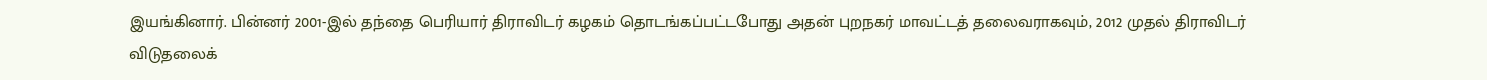இயங்கினார். பின்னர் 2001-இல் தந்தை பெரியார் திராவிடர் கழகம் தொடங்கப்பட்டபோது அதன் புறநகர் மாவட்டத் தலைவராகவும், 2012 முதல் திராவிடர் விடுதலைக்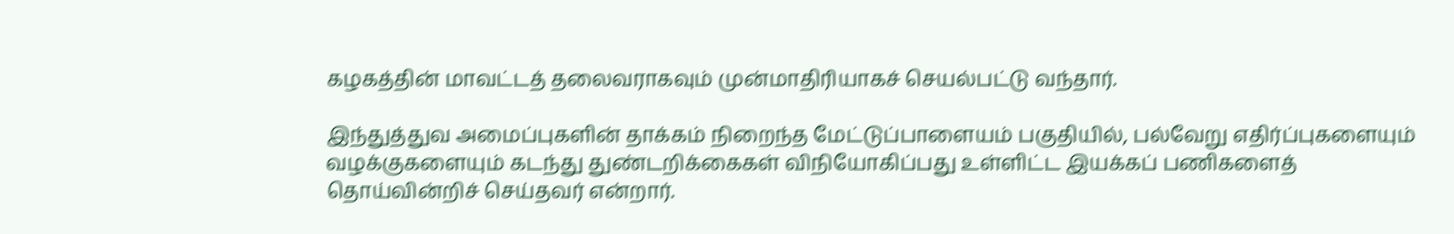கழகத்தின் மாவட்டத் தலைவராகவும் முன்மாதிரியாகச் செயல்பட்டு வந்தார்.

இந்துத்துவ அமைப்புகளின் தாக்கம் நிறைந்த மேட்டுப்பாளையம் பகுதியில், பல்வேறு எதிர்ப்புகளையும் வழக்குகளையும் கடந்து துண்டறிக்கைகள் விநியோகிப்பது உள்ளிட்ட இயக்கப் பணிகளைத் தொய்வின்றிச் செய்தவர் என்றார்.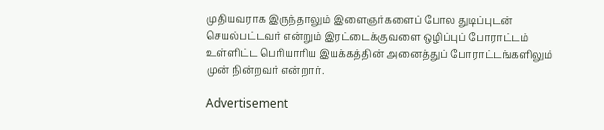முதியவராக இருந்தாலும் இளைஞர்களைப் போல துடிப்புடன் செயல்பட்டவர் என்றும் இரட்டைக்குவளை ஒழிப்புப் போராட்டம் உள்ளிட்ட பெரியாரிய இயக்கத்தின் அனைத்துப் போராட்டங்களிலும் முன் நின்றவர் என்றார்.

Advertisement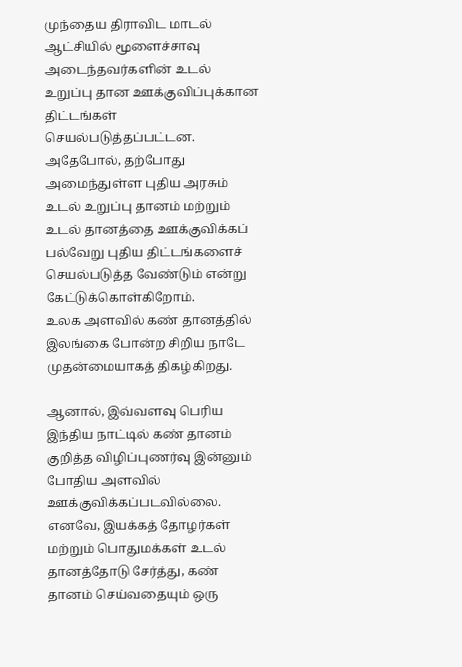முந்தைய திராவிட மாடல் ஆட்சியில் மூளைச்சாவு அடைந்தவர்களின் உடல் உறுப்பு தான ஊக்குவிப்புக்கான திட்டங்கள் செயல்படுத்தப்பட்டன. அதேபோல், தற்போது அமைந்துள்ள புதிய அரசும் உடல் உறுப்பு தானம் மற்றும் உடல் தானத்தை ஊக்குவிக்கப் பல்வேறு புதிய திட்டங்களைச் செயல்படுத்த வேண்டும் என்று கேட்டுக்கொள்கிறோம்.
உலக அளவில் கண் தானத்தில் இலங்கை போன்ற சிறிய நாடே முதன்மையாகத் திகழ்கிறது.

ஆனால், இவ்வளவு பெரிய இந்திய நாட்டில் கண் தானம் குறித்த விழிப்புணர்வு இன்னும் போதிய அளவில் ஊக்குவிக்கப்படவில்லை. எனவே, இயக்கத் தோழர்கள் மற்றும் பொதுமக்கள் உடல் தானத்தோடு சேர்த்து, கண் தானம் செய்வதையும் ஒரு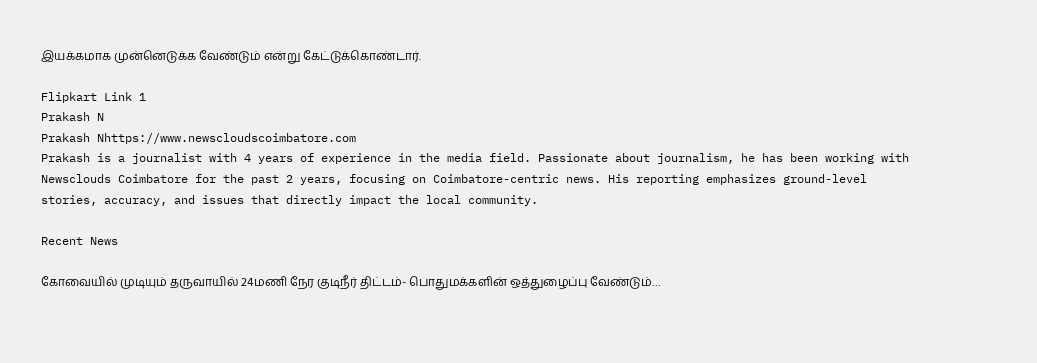இயக்கமாக முன்னெடுக்க வேண்டும் என்று கேட்டுக்கொண்டார்.

Flipkart Link 1
Prakash N
Prakash Nhttps://www.newscloudscoimbatore.com
Prakash is a journalist with 4 years of experience in the media field. Passionate about journalism, he has been working with Newsclouds Coimbatore for the past 2 years, focusing on Coimbatore-centric news. His reporting emphasizes ground-level stories, accuracy, and issues that directly impact the local community.

Recent News

கோவையில் முடியும் தருவாயில் 24மணி நேர குடிநீர் திட்டம்- பொதுமக்களின் ஒத்துழைப்பு வேண்டும்…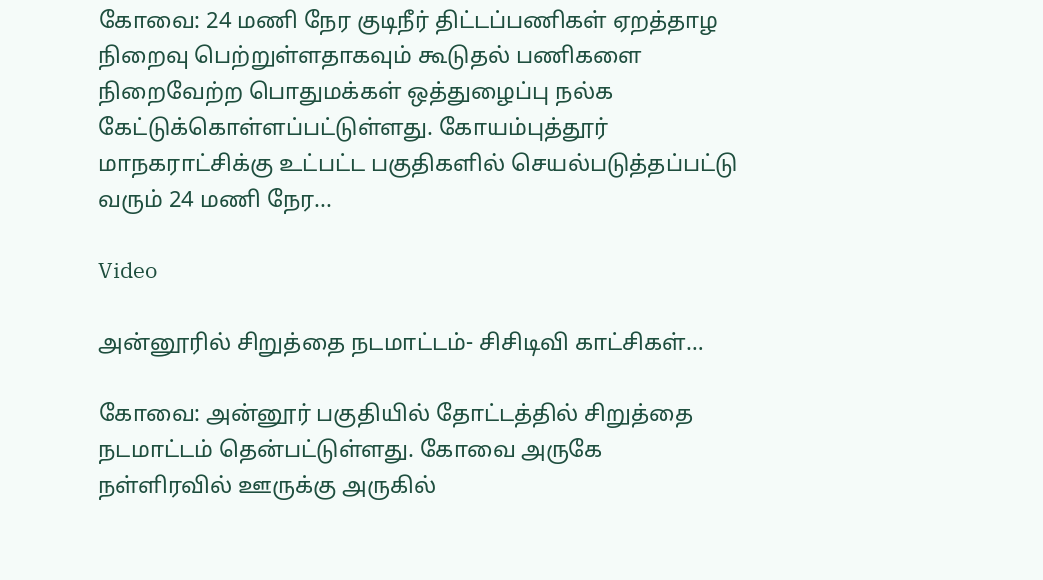கோவை: 24 மணி நேர குடிநீர் திட்டப்பணிகள் ஏறத்தாழ நிறைவு பெற்றுள்ளதாகவும் கூடுதல் பணிகளை நிறைவேற்ற பொதுமக்கள் ஒத்துழைப்பு நல்க கேட்டுக்கொள்ளப்பட்டுள்ளது. கோயம்புத்தூர் மாநகராட்சிக்கு உட்பட்ட பகுதிகளில் செயல்படுத்தப்பட்டு வரும் 24 மணி நேர...

Video

அன்னூரில் சிறுத்தை நடமாட்டம்- சிசிடிவி காட்சிகள்…

கோவை: அன்னூர் பகுதியில் தோட்டத்தில் சிறுத்தை நடமாட்டம் தென்பட்டுள்ளது. கோவை அருகே நள்ளிரவில் ஊருக்கு அருகில்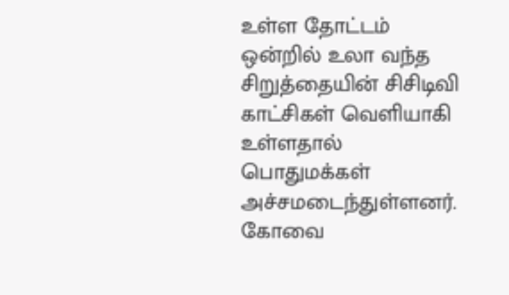உள்ள தோட்டம் ஒன்றில் உலா வந்த சிறுத்தையின் சிசிடிவி காட்சிகள் வெளியாகி உள்ளதால் பொதுமக்கள் அச்சமடைந்துள்ளனர். கோவை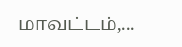மாவட்டம்,...